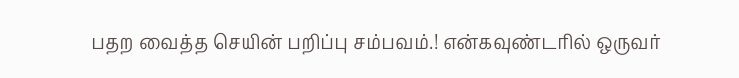பதற வைத்த செயின் பறிப்பு சம்பவம்.! என்கவுண்டரில் ஒருவர்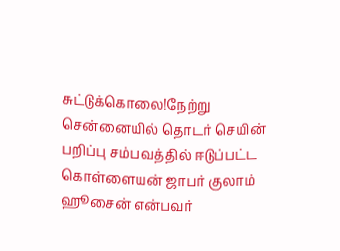சுட்டுக்கொலை!நேற்று சென்னையில் தொடர் செயின் பறிப்பு சம்பவத்தில் ஈடுப்பட்ட கொள்ளையன் ஜாபர் குலாம் ஹூசைன் என்பவர்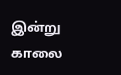இன்று காலை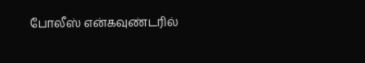போலீஸ் என்கவுண்டரில்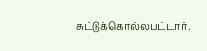சுட்டுக்கொல்லபட்டார்.